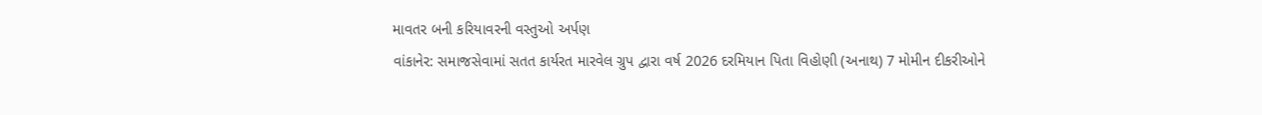માવતર બની કરિયાવરની વસ્તુઓ અર્પણ
વાંકાનેર: સમાજસેવામાં સતત કાર્યરત મારવેલ ગ્રુપ દ્વારા વર્ષ 2026 દરમિયાન પિતા વિહોણી (અનાથ) 7 મોમીન દીકરીઓને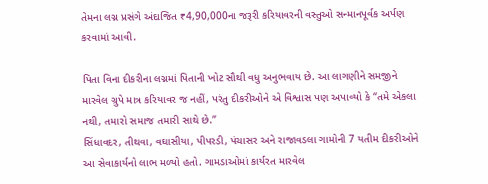તેમના લગ્ન પ્રસંગે અંદાજિત ₹4,90,000ના જરૂરી કરિયાવરની વસ્તુઓ સન્માનપૂર્વક અર્પણ કરવામાં આવી.

પિતા વિના દીકરીના લગ્નમાં પિતાની ખોટ સૌથી વધુ અનુભવાય છે. આ લાગણીને સમજીને મારવેલ ગ્રુપે માત્ર કરિયાવર જ નહીં, પરંતુ દીકરીઓને એ વિશ્વાસ પણ અપાવ્યો કે “તમે એકલા નથી, તમારો સમાજ તમારી સાથે છે.”
સિંધાવદર, તીથવા, વઘાસીયા, પીપરડી, પંચાસર અને રાજાવડલા ગામોની 7 યતીમ દીકરીઓને આ સેવાકાર્યનો લાભ મળ્યો હતો. ગામડાઓમાં કાર્યરત મારવેલ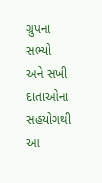ગ્રુપના સભ્યો અને સખી દાતાઓના સહયોગથી આ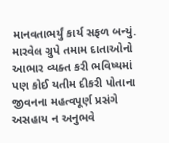માનવતાભર્યું કાર્ય સફળ બન્યું.
મારવેલ ગ્રુપે તમામ દાતાઓનો આભાર વ્યક્ત કરી ભવિષ્યમાં પણ કોઈ યતીમ દીકરી પોતાના જીવનના મહત્વપૂર્ણ પ્રસંગે અસહાય ન અનુભવે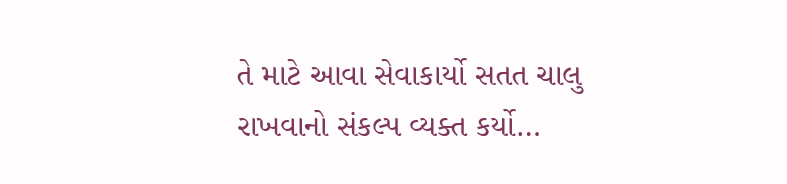તે માટે આવા સેવાકાર્યો સતત ચાલુ રાખવાનો સંકલ્પ વ્યક્ત કર્યો…